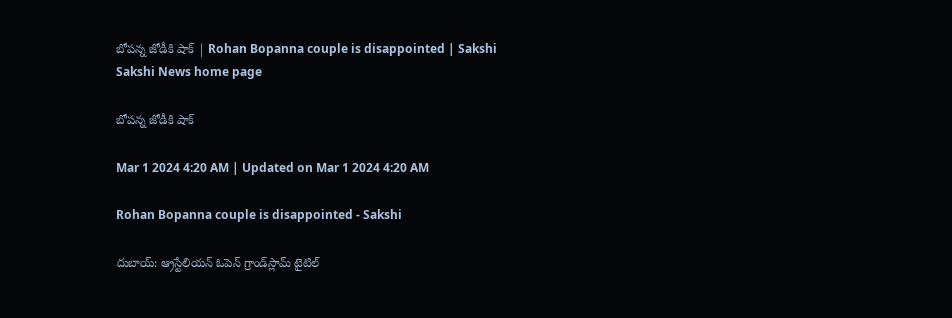బోపన్న జోడీకి షాక్‌ | Rohan Bopanna couple is disappointed | Sakshi
Sakshi News home page

బోపన్న జోడీకి షాక్‌

Mar 1 2024 4:20 AM | Updated on Mar 1 2024 4:20 AM

Rohan Bopanna couple is disappointed - Sakshi

దుబాయ్‌: ఆ్రస్టేలియన్‌ ఓపెన్‌ గ్రాండ్‌స్లామ్‌ టైటిల్‌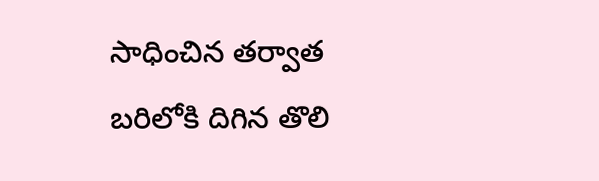సాధించిన తర్వాత బరిలోకి దిగిన తొలి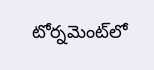టోర్నమెంట్‌లో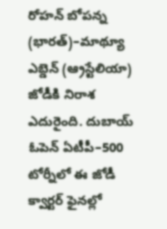రోహన్‌ బోపన్న (భారత్‌)–మాథ్యూ ఎబ్డెన్‌ (ఆ్రస్టేలియా) జోడీకి నిరాశ ఎదురైంది. దుబాయ్‌ ఓపెన్‌ ఏటీపీ–500 టోర్నీలో ఈ జోడీ క్వార్టర్‌ ఫైనల్లో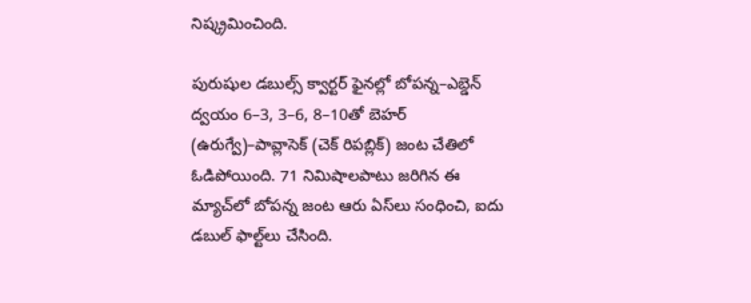నిష్క్రమించింది.

పురుషుల డబుల్స్‌ క్వార్టర్‌ ఫైనల్లో బోపన్న–ఎబ్డెన్‌ ద్వయం 6–3, 3–6, 8–10తో బెహర్‌ (ఉరుగ్వే)–పావ్లాసెక్‌ (చెక్‌ రిపబ్లిక్‌) జంట చేతిలో ఓడిపోయింది. 71 నిమిషాలపాటు జరిగిన ఈ మ్యాచ్‌లో బోపన్న జంట ఆరు ఏస్‌లు సంధించి, ఐదు డబుల్‌ ఫాల్ట్‌లు చేసింది.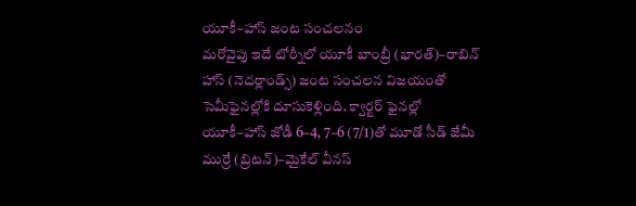యూకీ–హాస్‌ జంట సంచలనం
మరోవైపు ఇదే టోర్నీలో యూకీ బాంబ్రీ (భారత్‌)–రాబిన్‌ హాస్‌ (నెదర్లాండ్స్‌) జంట సంచలన విజయంతో సెమీఫైనల్లోకి దూసుకెళ్లింది. క్వార్టర్‌ ఫైనల్లో యూకీ–హాస్‌ జోడీ 6–4, 7–6 (7/1)తో మూడో సీడ్‌ జేమీ ముర్రే (బ్రిటన్‌)–మైకేల్‌ వీనస్‌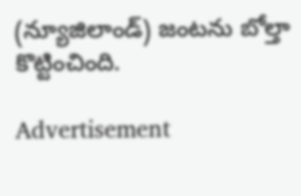(న్యూజిలాండ్‌) జంటను బోల్తా కొట్టించింది.

Advertisement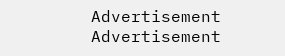Advertisement
Advertisement